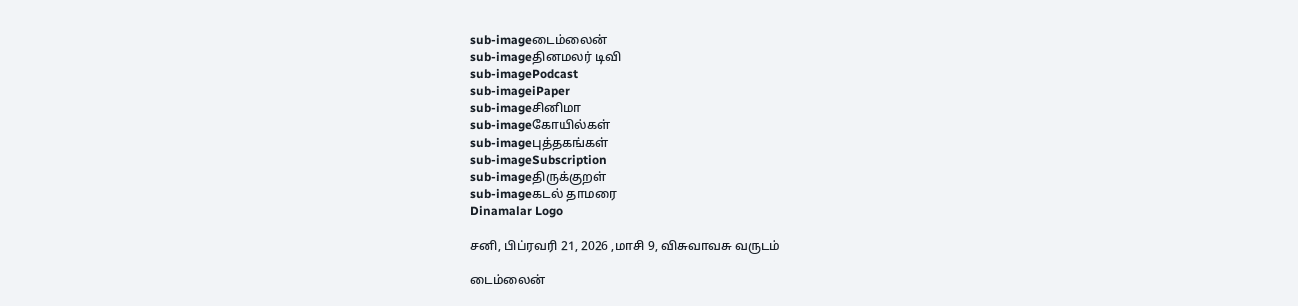sub-imageடைம்லைன்
sub-imageதினமலர் டிவி
sub-imagePodcast
sub-imageiPaper
sub-imageசினிமா
sub-imageகோயில்கள்
sub-imageபுத்தகங்கள்
sub-imageSubscription
sub-imageதிருக்குறள்
sub-imageகடல் தாமரை
Dinamalar Logo

சனி, பிப்ரவரி 21, 2026 ,மாசி 9, விசுவாவசு வருடம்

டைம்லைன்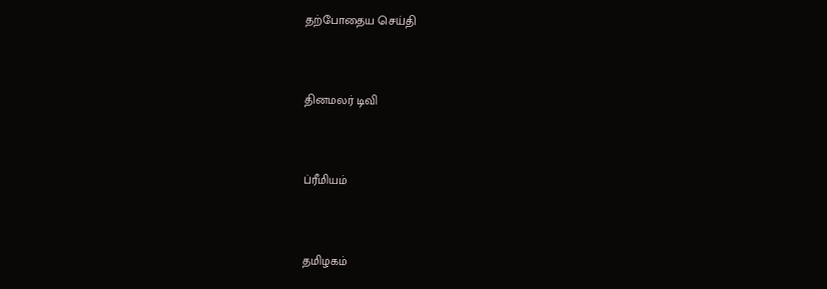தற்போதைய செய்தி


தினமலர் டிவி


ப்ரீமியம்


தமிழகம்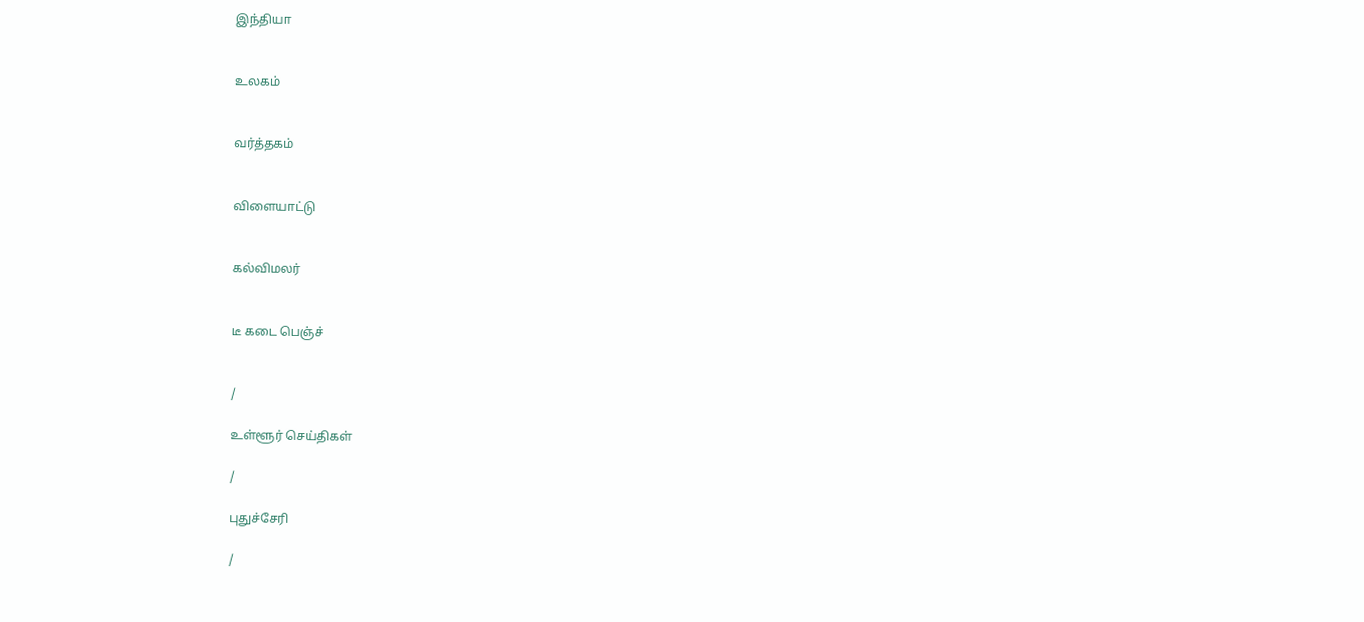இந்தியா


உலகம்


வர்த்தகம்


விளையாட்டு


கல்விமலர்


டீ கடை பெஞ்ச்


/

உள்ளூர் செய்திகள்

/

புதுச்சேரி

/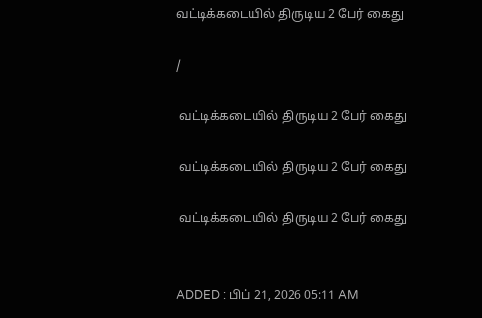வட்டிக்கடையில் திருடிய 2 பேர் கைது

/

 வட்டிக்கடையில் திருடிய 2 பேர் கைது

 வட்டிக்கடையில் திருடிய 2 பேர் கைது

 வட்டிக்கடையில் திருடிய 2 பேர் கைது


ADDED : பிப் 21, 2026 05:11 AM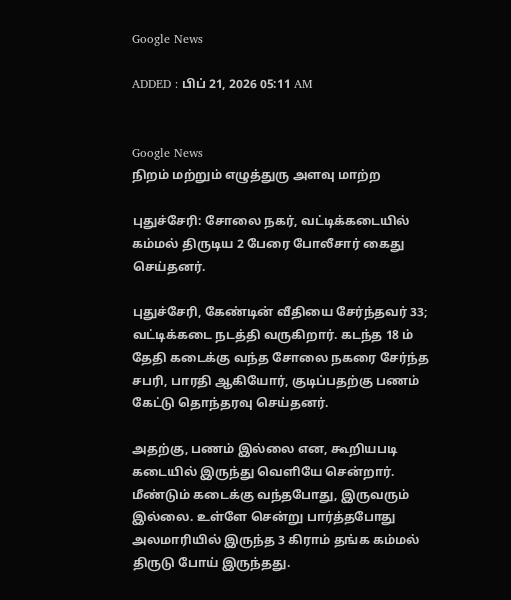Google News

ADDED : பிப் 21, 2026 05:11 AM


Google News
நிறம் மற்றும் எழுத்துரு அளவு மாற்ற

புதுச்சேரி: சோலை நகர், வட்டிக்கடையில் கம்மல் திருடிய 2 பேரை போலீசார் கைது செய்தனர்.

புதுச்சேரி, கேண்டின் வீதியை சேர்ந்தவர் 33; வட்டிக்கடை நடத்தி வருகிறார். கடந்த 18 ம் தேதி கடைக்கு வந்த சோலை நகரை சேர்ந்த சபரி, பாரதி ஆகியோர், குடிப்பதற்கு பணம் கேட்டு தொந்தரவு செய்தனர்.

அதற்கு, பணம் இல்லை என, கூறியபடி கடையில் இருந்து வெளியே சென்றார். மீண்டும் கடைக்கு வந்தபோது, இருவரும் இல்லை. உள்ளே சென்று பார்த்தபோது அலமாரியில் இருந்த 3 கிராம் தங்க கம்மல் திருடு போய் இருந்தது.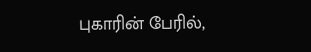புகாரின் பேரில்,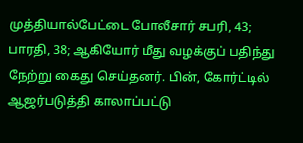முத்தியால்பேட்டை போலீசார் சபரி, 43; பாரதி, 38; ஆகியோர் மீது வழக்குப் பதிந்து நேற்று கைது செய்தனர். பின், கோர்ட்டில் ஆஜர்படுத்தி காலாப்பட்டு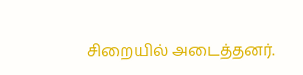சிறையில் அடைத்தனர்.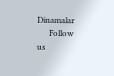Dinamalar
      Follow us